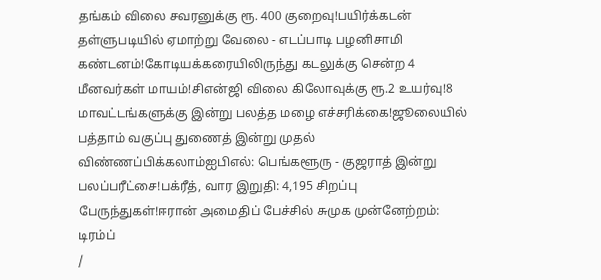தங்கம் விலை சவரனுக்கு ரூ. 400 குறைவு!பயிர்க்கடன் தள்ளுபடியில் ஏமாற்று வேலை - எடப்பாடி பழனிசாமி கண்டனம்!கோடியக்கரையிலிருந்து கடலுக்கு சென்ற 4 மீனவர்கள் மாயம்!சிஎன்ஜி விலை கிலோவுக்கு ரூ.2 உயர்வு!8 மாவட்டங்களுக்கு இன்று பலத்த மழை எச்சரிக்கை!ஜூலையில் பத்தாம் வகுப்பு துணைத் இன்று முதல் விண்ணப்பிக்கலாம்ஐபிஎல்: பெங்களூரு - குஜராத் இன்று பலப்பரீட்சை!பக்ரீத், வார இறுதி: 4,195 சிறப்பு பேருந்துகள்!ஈரான் அமைதிப் பேச்சில் சுமுக முன்னேற்றம்: டிரம்ப்
/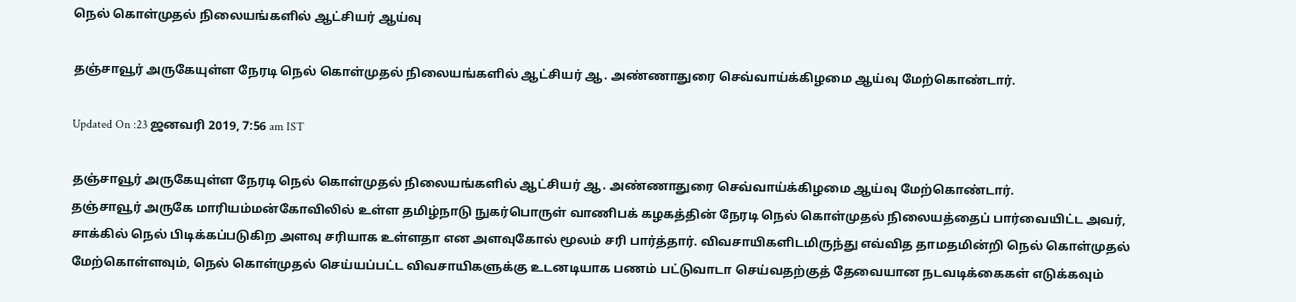நெல் கொள்முதல் நிலையங்களில் ஆட்சியர் ஆய்வு

தஞ்சாவூர் அருகேயுள்ள நேரடி நெல் கொள்முதல் நிலையங்களில் ஆட்சியர் ஆ. அண்ணாதுரை செவ்வாய்க்கிழமை ஆய்வு மேற்கொண்டார்.

Updated On :23 ஜனவரி 2019, 7:56 am IST

தஞ்சாவூர் அருகேயுள்ள நேரடி நெல் கொள்முதல் நிலையங்களில் ஆட்சியர் ஆ. அண்ணாதுரை செவ்வாய்க்கிழமை ஆய்வு மேற்கொண்டார்.
தஞ்சாவூர் அருகே மாரியம்மன்கோவிலில் உள்ள தமிழ்நாடு நுகர்பொருள் வாணிபக் கழகத்தின் நேரடி நெல் கொள்முதல் நிலையத்தைப் பார்வையிட்ட அவர்,  சாக்கில் நெல் பிடிக்கப்படுகிற அளவு சரியாக உள்ளதா என அளவுகோல் மூலம் சரி பார்த்தார். விவசாயிகளிடமிருந்து எவ்வித தாமதமின்றி நெல் கொள்முதல் மேற்கொள்ளவும், நெல் கொள்முதல் செய்யப்பட்ட விவசாயிகளுக்கு உடனடியாக பணம் பட்டுவாடா செய்வதற்குத் தேவையான நடவடிக்கைகள் எடுக்கவும்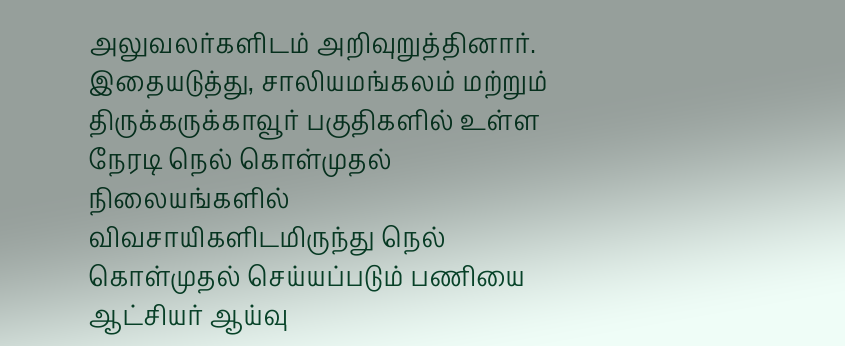அலுவலர்களிடம் அறிவுறுத்தினார். இதையடுத்து, சாலியமங்கலம் மற்றும் திருக்கருக்காவூர் பகுதிகளில் உள்ள நேரடி நெல் கொள்முதல் நிலையங்களில் விவசாயிகளிடமிருந்து நெல் கொள்முதல் செய்யப்படும் பணியை ஆட்சியர் ஆய்வு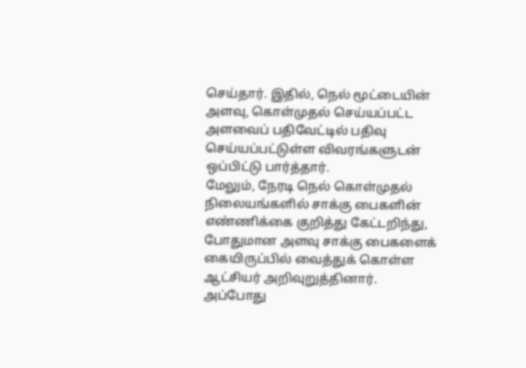செய்தார். இதில், நெல் மூட்டையின் அளவு, கொள்முதல் செய்யப்பட்ட அளவைப் பதிவேட்டில் பதிவு செய்யப்பட்டுள்ள விவரங்களுடன் ஒப்பிட்டு பார்த்தார்.
மேலும், நேரடி நெல் கொள்முதல் நிலையங்களில் சாக்கு பைகளின் எண்ணிக்கை குறித்து கேட்டறிந்து, போதுமான அளவு சாக்கு பைகளைக் கையிருப்பில் வைத்துக் கொள்ள ஆட்சியர் அறிவுறுத்தினார்.
அப்போது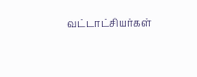வட்டாட்சியர்கள்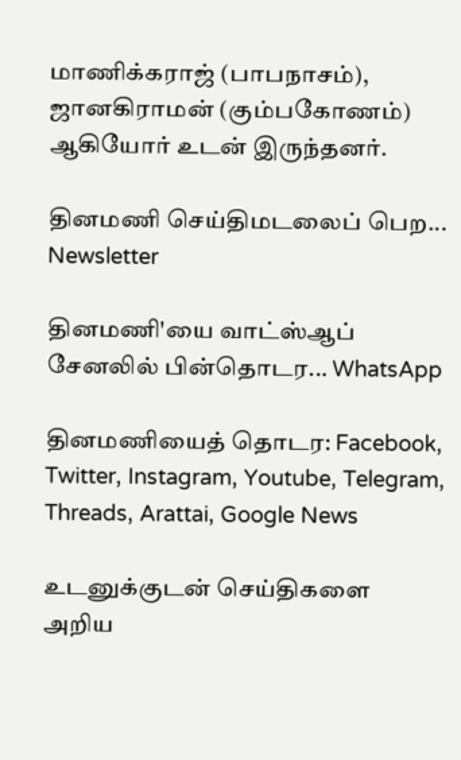மாணிக்கராஜ் (பாபநாசம்), ஜானகிராமன் (கும்பகோணம்) ஆகியோர் உடன் இருந்தனர்.

தினமணி செய்திமடலைப் பெற... Newsletter

தினமணி'யை வாட்ஸ்ஆப் சேனலில் பின்தொடர... WhatsApp

தினமணியைத் தொடர: Facebook, Twitter, Instagram, Youtube, Telegram, Threads, Arattai, Google News

உடனுக்குடன் செய்திகளை அறிய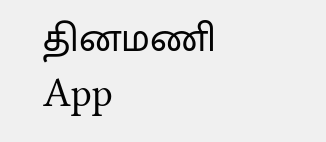தினமணி App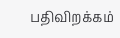பதிவிறக்கம்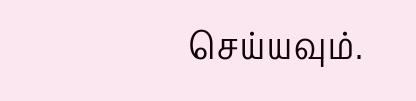செய்யவும்.